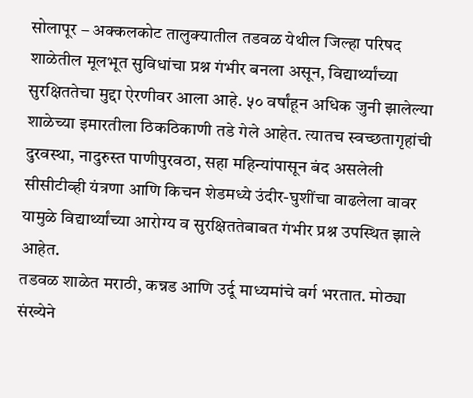सोलापूर – अक्कलकोट तालुक्यातील तडवळ येथील जिल्हा परिषद शाळेतील मूलभूत सुविधांचा प्रश्न गंभीर बनला असून, विद्यार्थ्यांच्या सुरक्षिततेचा मुद्दा ऐरणीवर आला आहे. ५० वर्षांहून अधिक जुनी झालेल्या शाळेच्या इमारतीला ठिकठिकाणी तडे गेले आहेत. त्यातच स्वच्छतागृहांची दुरवस्था, नादुरुस्त पाणीपुरवठा, सहा महिन्यांपासून बंद असलेली सीसीटीव्ही यंत्रणा आणि किचन शेडमध्ये उंदीर-घुशींचा वाढलेला वावर यामुळे विद्यार्थ्यांच्या आरोग्य व सुरक्षिततेबाबत गंभीर प्रश्न उपस्थित झाले आहेत.
तडवळ शाळेत मराठी, कन्नड आणि उर्दू माध्यमांचे वर्ग भरतात. मोठ्या संख्येने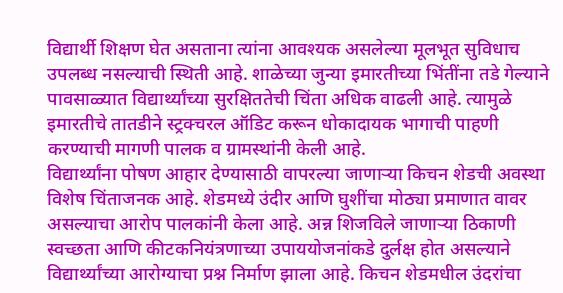विद्यार्थी शिक्षण घेत असताना त्यांना आवश्यक असलेल्या मूलभूत सुविधाच उपलब्ध नसल्याची स्थिती आहे. शाळेच्या जुन्या इमारतीच्या भिंतींना तडे गेल्याने पावसाळ्यात विद्यार्थ्यांच्या सुरक्षिततेची चिंता अधिक वाढली आहे. त्यामुळे इमारतीचे तातडीने स्ट्रक्चरल ऑडिट करून धोकादायक भागाची पाहणी करण्याची मागणी पालक व ग्रामस्थांनी केली आहे.
विद्यार्थ्यांना पोषण आहार देण्यासाठी वापरल्या जाणाऱ्या किचन शेडची अवस्था विशेष चिंताजनक आहे. शेडमध्ये उंदीर आणि घुशींचा मोठ्या प्रमाणात वावर असल्याचा आरोप पालकांनी केला आहे. अन्न शिजविले जाणाऱ्या ठिकाणी स्वच्छता आणि कीटकनियंत्रणाच्या उपाययोजनांकडे दुर्लक्ष होत असल्याने विद्यार्थ्यांच्या आरोग्याचा प्रश्न निर्माण झाला आहे. किचन शेडमधील उंदरांचा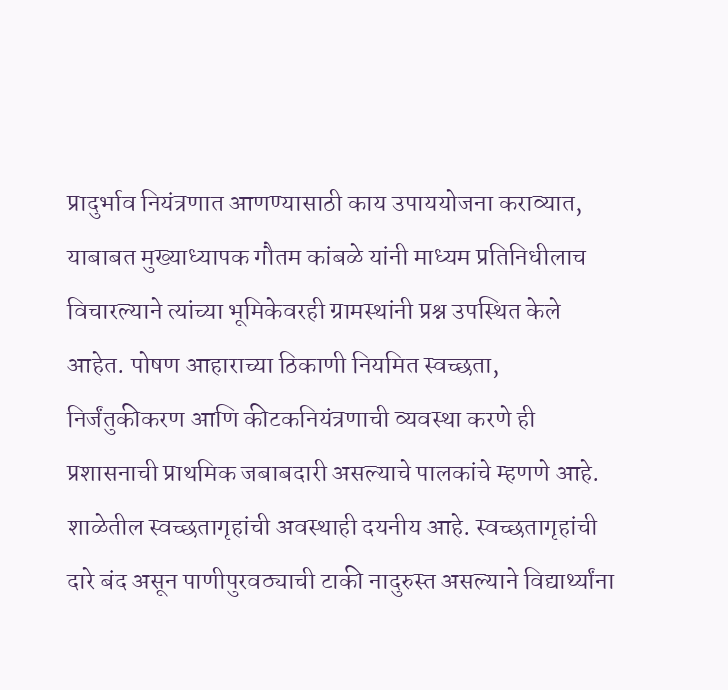प्रादुर्भाव नियंत्रणात आणण्यासाठी काय उपाययोजना कराव्यात, याबाबत मुख्याध्यापक गौतम कांबळे यांनी माध्यम प्रतिनिधीलाच विचारल्याने त्यांच्या भूमिकेवरही ग्रामस्थांनी प्रश्न उपस्थित केले आहेत. पोषण आहाराच्या ठिकाणी नियमित स्वच्छता, निर्जंतुकीकरण आणि कीटकनियंत्रणाची व्यवस्था करणे ही प्रशासनाची प्राथमिक जबाबदारी असल्याचे पालकांचे म्हणणे आहे.
शाळेतील स्वच्छतागृहांची अवस्थाही दयनीय आहे. स्वच्छतागृहांची दारे बंद असून पाणीपुरवठ्याची टाकी नादुरुस्त असल्याने विद्यार्थ्यांना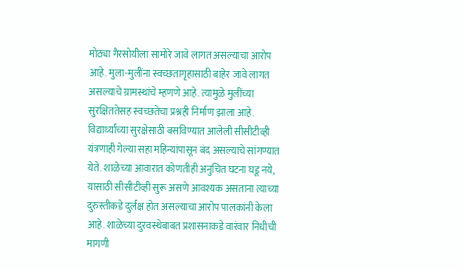मोठ्या गैरसोयीला सामोरे जावे लागत असल्याचा आरोप आहे. मुला-मुलींना स्वच्छतागृहासाठी बाहेर जावे लागत असल्याचे ग्रामस्थांचे म्हणणे आहे. त्यामुळे मुलींच्या सुरक्षिततेसह स्वच्छतेचा प्रश्नही निर्माण झाला आहे. विद्यार्थ्यांच्या सुरक्षेसाठी बसविण्यात आलेली सीसीटीव्ही यंत्रणाही गेल्या सहा महिन्यांपासून बंद असल्याचे सांगण्यात येते. शाळेच्या आवारात कोणतीही अनुचित घटना घडू नये, यासाठी सीसीटीव्ही सुरू असणे आवश्यक असताना त्याच्या दुरुस्तीकडे दुर्लक्ष होत असल्याचा आरोप पालकांनी केला आहे. शाळेच्या दुरवस्थेबाबत प्रशासनाकडे वारंवार निधीची मागणी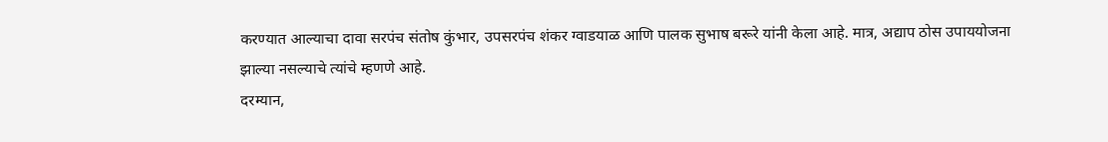करण्यात आल्याचा दावा सरपंच संतोष कुंभार, उपसरपंच शंकर ग्वाडयाळ आणि पालक सुभाष बरूरे यांनी केला आहे. मात्र, अद्याप ठोस उपाययोजना झाल्या नसल्याचे त्यांचे म्हणणे आहे.
दरम्यान,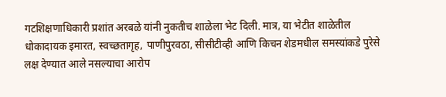गटशिक्षणाधिकारी प्रशांत अरबळे यांनी नुकतीच शाळेला भेट दिली. मात्र, या भेटीत शाळेतील धोकादायक इमारत, स्वच्छतागृह, पाणीपुरवठा, सीसीटीव्ही आणि किचन शेडमधील समस्यांकडे पुरेसे लक्ष देण्यात आले नसल्याचा आरोप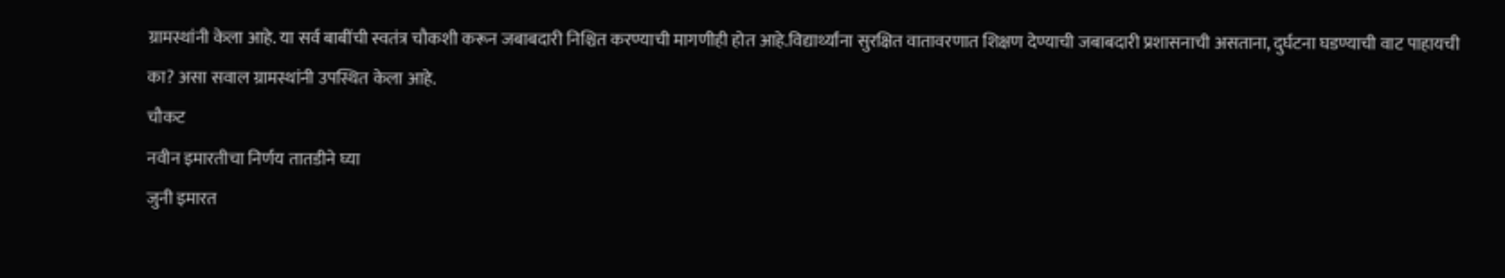ग्रामस्थांनी केला आहे. या सर्व बाबींची स्वतंत्र चौकशी करून जबाबदारी निश्चित करण्याची मागणीही होत आहे.विद्यार्थ्यांना सुरक्षित वातावरणात शिक्षण देण्याची जबाबदारी प्रशासनाची असताना, दुर्घटना घडण्याची वाट पाहायची का? असा सवाल ग्रामस्थांनी उपस्थित केला आहे.
चौकट
नवीन इमारतीचा निर्णय तातडीने घ्या
जुनी इमारत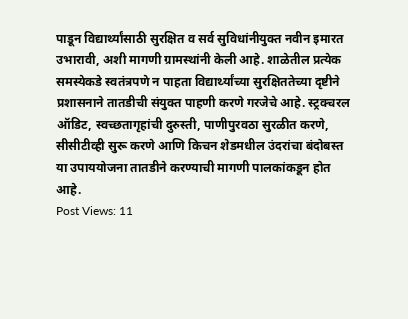पाडून विद्यार्थ्यांसाठी सुरक्षित व सर्व सुविधांनीयुक्त नवीन इमारत उभारावी, अशी मागणी ग्रामस्थांनी केली आहे. शाळेतील प्रत्येक समस्येकडे स्वतंत्रपणे न पाहता विद्यार्थ्यांच्या सुरक्षिततेच्या दृष्टीने प्रशासनाने तातडीची संयुक्त पाहणी करणे गरजेचे आहे. स्ट्रक्चरल ऑडिट, स्वच्छतागृहांची दुरुस्ती, पाणीपुरवठा सुरळीत करणे, सीसीटीव्ही सुरू करणे आणि किचन शेडमधील उंदरांचा बंदोबस्त या उपाययोजना तातडीने करण्याची मागणी पालकांकडून होत आहे.
Post Views: 11